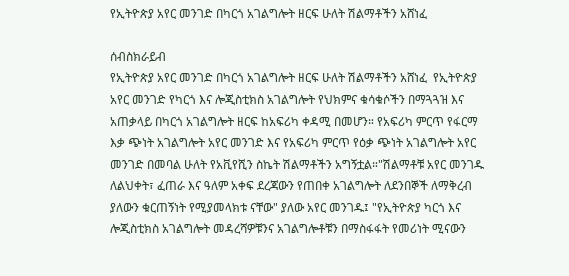የኢትዮጵያ አየር መንገድ በካርጎ አገልግሎት ዘርፍ ሁለት ሽልማቶችን አሸነፈ

ሰብስክራይብ
የኢትዮጵያ አየር መንገድ በካርጎ አገልግሎት ዘርፍ ሁለት ሽልማቶችን አሸነፈ  የኢትዮጵያ አየር መንገድ የካርጎ እና ሎጂስቲክስ አገልግሎት የህክምና ቁሳቁሶችን በማጓጓዝ እና አጠቃላይ በካርጎ አገልግሎት ዘርፍ ከአፍሪካ ቀዳሚ በመሆን። የአፍሪካ ምርጥ የፋርማ እቃ ጭነት አገልግሎት አየር መንገድ እና የአፍሪካ ምርጥ የዕቃ ጭነት አገልግሎት አየር መንገድ በመባል ሁለት የአቪየሺን ስኬት ሽልማቶችን አግኝቷል።"ሽልማቶቹ አየር መንገዱ ለልህቀት፣ ፈጠራ እና ዓለም አቀፍ ደረጃውን የጠበቀ አገልግሎት ለደንበኞች ለማቅረብ ያለውን ቁርጠኝነት የሚያመላክቱ ናቸው" ያለው አየር መንገዱ፤ "የኢትዮጵያ ካርጎ እና ሎጂስቲክስ አገልግሎት መዳረሻዎቹንና አገልግሎቶቹን በማስፋፋት የመሪነት ሚናውን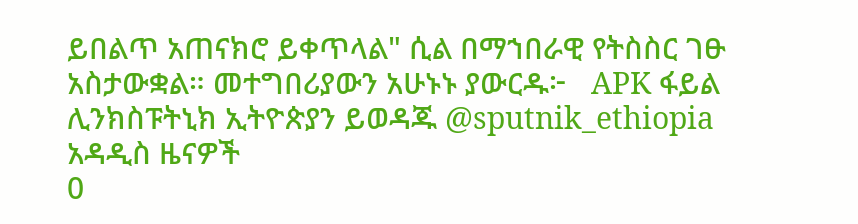ይበልጥ አጠናክሮ ይቀጥላል" ሲል በማኀበራዊ የትስስር ገፁ አስታውቋል። መተግበሪያውን አሁኑኑ ያውርዱ፦   APK ፋይል ሊንክስፑትኒክ ኢትዮጵያን ይወዳጁ @sputnik_ethiopia
አዳዲስ ዜናዎች
0